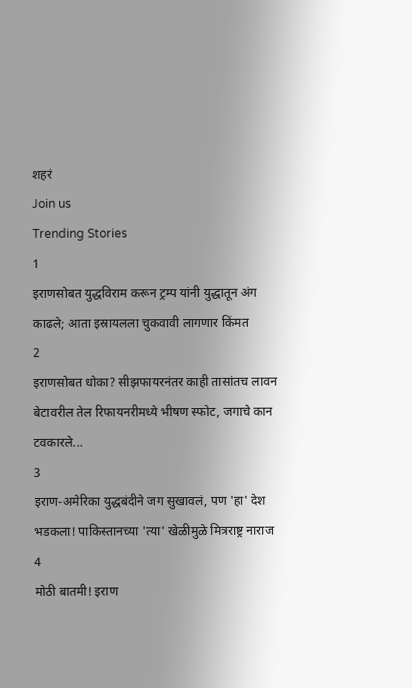शहरं
Join us
Trending Stories
1
इराणसोबत युद्धविराम करून ट्रम्प यांनी युद्धातून अंग काढले; आता इस्रायलला चुकवावी लागणार किंमत
2
इराणसोबत धोका? सीझफायरनंतर काही तासांतच लावन बेटावरील तेल रिफायनरीमध्ये भीषण स्फोट, जगाचे कान टवकारले...
3
इराण-अमेरिका युद्धबंदीने जग सुखावलं, पण 'हा' देश भडकला! पाकिस्तानच्या 'त्या' खेळीमुळे मित्रराष्ट्र नाराज
4
मोठी बातमी! इराण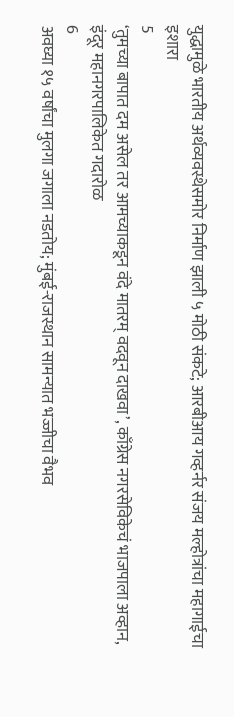युद्धामुळे भारतीय अर्थव्यवस्थेसमोर निर्माण झाली ५ मोठी संकटे; आरबीआय गव्हर्नर संजय मल्होत्रांचा महागाईचा इशारा
5
‘तुमच्या बापात दम असेल तर आमच्याकडून वंदे मातरम् वदवून दाखवा’, काँग्रेस नगरसेविकेचं भाजपाला अव्हान, इंदूर महानगरपालिकेत गदारोळ
6
अवघ्या १५ वर्षांचा मुलगा जगाला नडतोय; मुंबई-राजस्थान सामन्यात भज्जीचा वैभव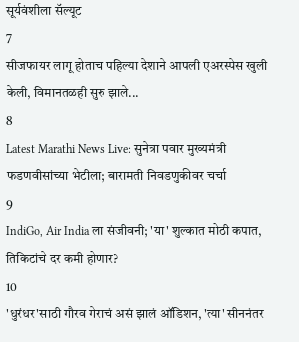सूर्यवंशीला सॅल्यूट
7
सीजफायर लागू होताच पहिल्या देशाने आपली एअरस्पेस खुली केली, विमानतळही सुरु झाले...
8
Latest Marathi News Live: सुनेत्रा पवार मुख्यमंत्री फडणवीसांच्या भेटीला; बारामती निवडणुकीवर चर्चा
9
IndiGo, Air India ला संजीवनी; 'या' शुल्कात मोठी कपात, तिकिटांचे दर कमी होणार?
10
'धुरंधर'साठी गौरव गेराचं असं झालं ऑडिशन, 'त्या' सीननंतर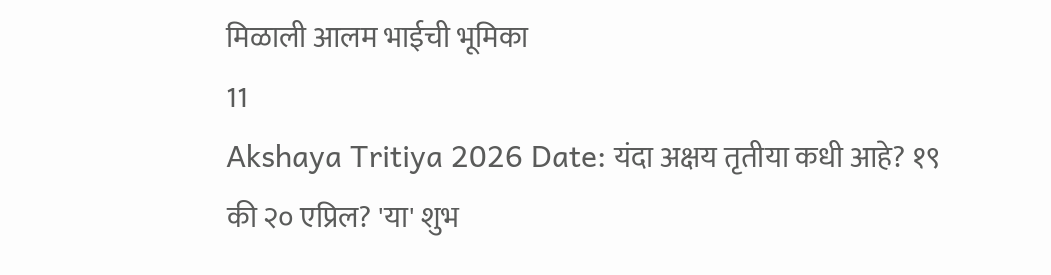मिळाली आलम भाईची भूमिका
11
Akshaya Tritiya 2026 Date: यंदा अक्षय तृतीया कधी आहे? १९ की २० एप्रिल? 'या' शुभ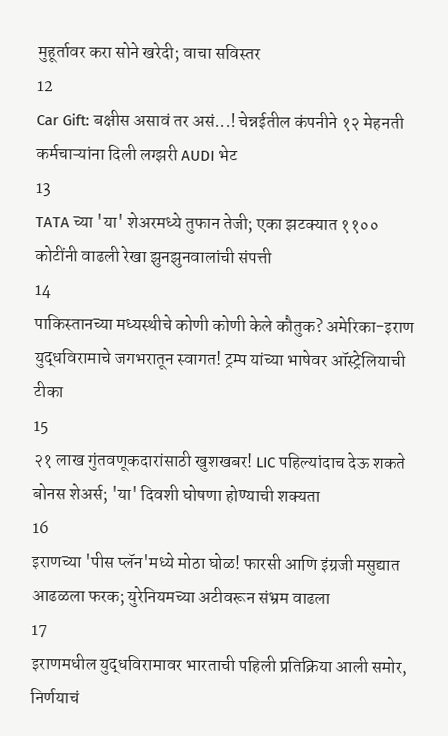मुहूर्तावर करा सोने खरेदी; वाचा सविस्तर
12
Car Gift: बक्षीस असावं तर असं...! चेन्नईतील कंपनीने १२ मेहनती कर्मचाऱ्यांना दिली लग्झरी AUDI भेट
13
TATA च्या 'या' शेअरमध्ये तुफान तेजी; एका झटक्यात ११०० कोटींनी वाढली रेखा झुनझुनवालांची संपत्ती
14
पाकिस्तानच्या मध्यस्थीचे कोणी कोणी केले कौतुक? अमेरिका-इराण युद्धविरामाचे जगभरातून स्वागत! ट्रम्प यांच्या भाषेवर ऑस्ट्रेलियाची टीका
15
२१ लाख गुंतवणूकदारांसाठी खुशखबर! LIC पहिल्यांदाच देऊ शकते बोनस शेअर्स; 'या' दिवशी घोषणा होण्याची शक्यता
16
इराणच्या 'पीस प्लॅन'मध्ये मोठा घोळ! फारसी आणि इंग्रजी मसुद्यात आढळला फरक; युरेनियमच्या अटीवरून संभ्रम वाढला
17
इराणमधील युद्धविरामावर भारताची पहिली प्रतिक्रिया आली समोर, निर्णयाचं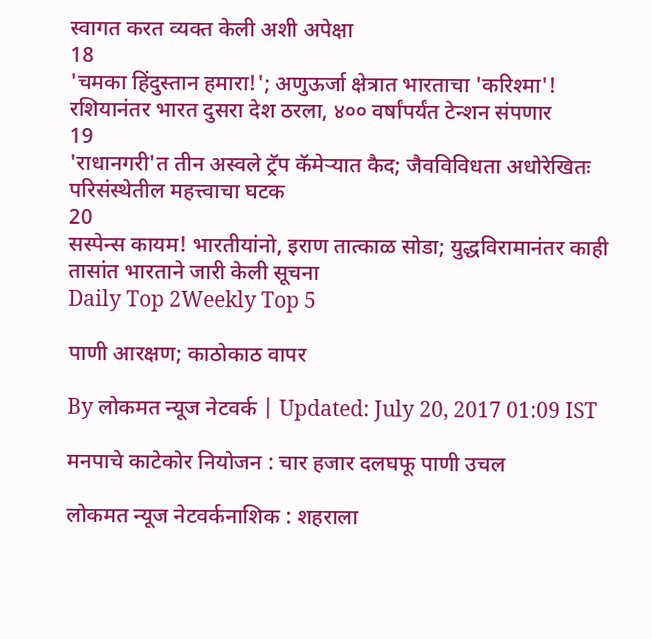स्वागत करत व्यक्त केली अशी अपेक्षा
18
'चमका हिंदुस्तान हमारा!'; अणुऊर्जा क्षेत्रात भारताचा 'करिश्मा'! रशियानंतर भारत दुसरा देश ठरला, ४०० वर्षांपर्यंत टेन्शन संपणार
19
'राधानगरी'त तीन अस्वले ट्रॅप कॅमेऱ्यात कैद; जैवविविधता अधोरेखितः परिसंस्थेतील महत्त्वाचा घटक
20
सस्पेन्स कायम! भारतीयांनो, इराण तात्काळ सोडा; युद्धविरामानंतर काही तासांत भारताने जारी केली सूचना
Daily Top 2Weekly Top 5

पाणी आरक्षण; काठोकाठ वापर

By लोकमत न्यूज नेटवर्क | Updated: July 20, 2017 01:09 IST

मनपाचे काटेकोर नियोजन : चार हजार दलघफू पाणी उचल

लोकमत न्यूज नेटवर्कनाशिक : शहराला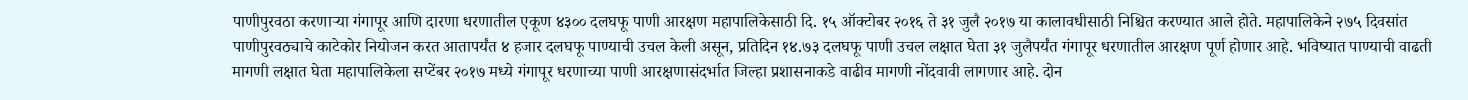पाणीपुरवठा करणाऱ्या गंगापूर आणि दारणा धरणातील एकूण ४३०० दलघफू पाणी आरक्षण महापालिकेसाठी दि. १५ ऑक्टोबर २०१६ ते ३१ जुलै २०१७ या कालावधीसाठी निश्चित करण्यात आले होते. महापालिकेने २७५ दिवसांत पाणीपुरवठ्याचे काटेकोर नियोजन करत आतापर्यंत ४ हजार दलघफू पाण्याची उचल केली असून, प्रतिदिन १४.७३ दलघफू पाणी उचल लक्षात घेता ३१ जुलैपर्यंत गंगापूर धरणातील आरक्षण पूर्ण होणार आहे. भविष्यात पाण्याची वाढती मागणी लक्षात घेता महापालिकेला सप्टेंबर २०१७ मध्ये गंगापूर धरणाच्या पाणी आरक्षणासंदर्भात जिल्हा प्रशासनाकडे वाढीव मागणी नोंदवावी लागणार आहे. दोन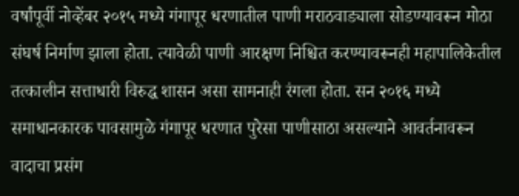वर्षांपूर्वी नोव्हेंबर २०१५ मध्ये गंगापूर धरणातील पाणी मराठवाड्याला सोडण्यावरून मोठा संघर्ष निर्माण झाला होता. त्यावेळी पाणी आरक्षण निश्चित करण्यावरूनही महापालिकेतील तत्कालीन सत्ताधारी विरुद्ध शासन असा सामनाही रंगला होता. सन २०१६ मध्ये समाधानकारक पावसामुळे गंगापूर धरणात पुरेसा पाणीसाठा असल्याने आवर्तनावरून वादाचा प्रसंग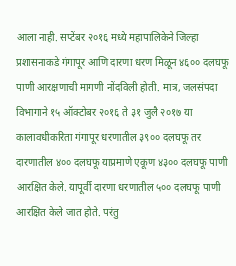आला नाही. सप्टेंबर २०१६ मध्ये महापालिकेने जिल्हा प्रशासनाकडे गंगापूर आणि दारणा धरण मिळून ४६०० दलघफू पाणी आरक्षणाची मागणी नोंदविली होती. मात्र, जलसंपदा विभागाने १५ ऑक्टोबर २०१६ ते ३१ जुलै २०१७ या कालावधीकरिता गंगापूर धरणातील ३९०० दलघफू तर दारणातील ४०० दलघफू याप्रमाणे एकूण ४३०० दलघफू पाणी आरक्षित केले. यापूर्वी दारणा धरणातील ५०० दलघफू पाणी आरक्षित केले जात होते. परंतु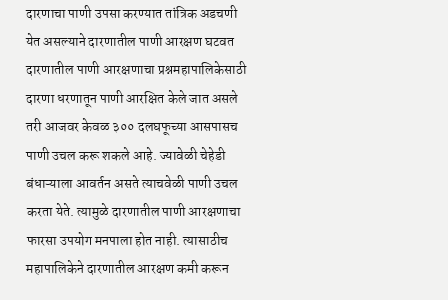दारणाचा पाणी उपसा करण्यात तांत्रिक अडचणी येत असल्याने दारणातील पाणी आरक्षण घटवत दारणातील पाणी आरक्षणाचा प्रश्नमहापालिकेसाठी दारणा धरणातून पाणी आरक्षित केले जात असले तरी आजवर केवळ ३०० दलघफूच्या आसपासच पाणी उचल करू शकले आहे. ज्यावेळी चेहेडी बंधाऱ्याला आवर्तन असते त्याचवेळी पाणी उचल करता येते. त्यामुळे दारणातील पाणी आरक्षणाचा फारसा उपयोग मनपाला होत नाही. त्यासाठीच महापालिकेने दारणातील आरक्षण कमी करून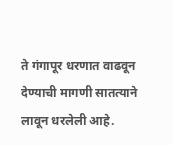ते गंगापूर धरणात वाढवून देण्याची मागणी सातत्याने लावून धरलेली आहे.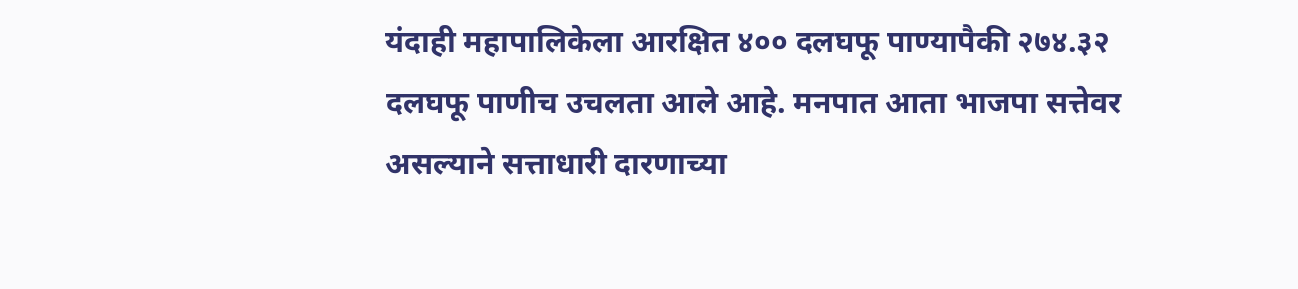यंदाही महापालिकेला आरक्षित ४०० दलघफू पाण्यापैकी २७४.३२ दलघफू पाणीच उचलता आले आहे. मनपात आता भाजपा सत्तेवर असल्याने सत्ताधारी दारणाच्या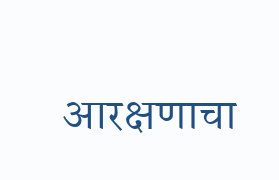आरक्षणाचा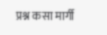प्रश्न कसा मार्गी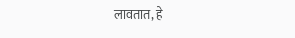लावतात, हे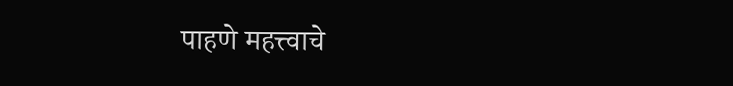पाहणे महत्त्वाचे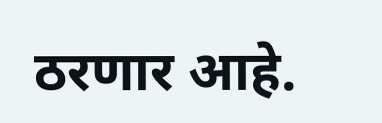ठरणार आहे.